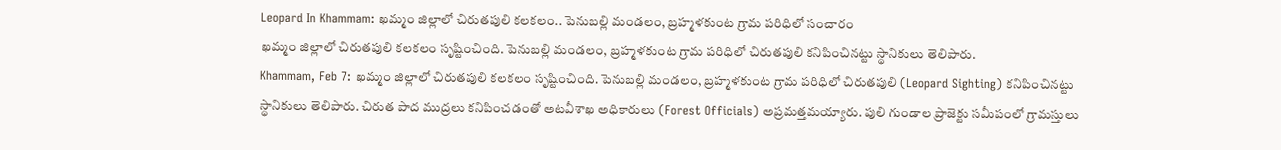Leopard In Khammam: ఖమ్మం జిల్లాలో చిరుతపులి కలకలం.. పెనుబల్లి మండలం, బ్రహ్మళకుంట గ్రామ పరిధిలో సంచారం
ఖమ్మం జిల్లాలో చిరుతపులి కలకలం సృష్టించింది. పెనుబల్లి మండలం, బ్రహ్మళకుంట గ్రామ పరిధిలో చిరుతపులి కనిపించినట్టు స్థానికులు తెలిపారు.
Khammam, Feb 7: ఖమ్మం జిల్లాలో చిరుతపులి కలకలం సృష్టించింది. పెనుబల్లి మండలం, బ్రహ్మళకుంట గ్రామ పరిధిలో చిరుతపులి (Leopard Sighting) కనిపించినట్టు స్థానికులు తెలిపారు. చిరుత పాద ముద్రలు కనిపించడంతో అటవీశాఖ అధికారులు (Forest Officials) అప్రమత్తమయ్యారు. పులి గుండాల ప్రాజెక్టు సమీపంలో గ్రామస్తులు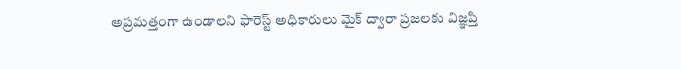అప్రమత్తంగా ఉండాలని ఫారెస్ట్ అధికారులు మైక్ ద్వారా ప్రజలకు విజ్ఞప్తి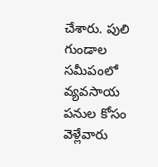చేశారు. పులి గుండాల సమీపంలో వ్యవసాయ పనుల కోసం వెళ్లేవారు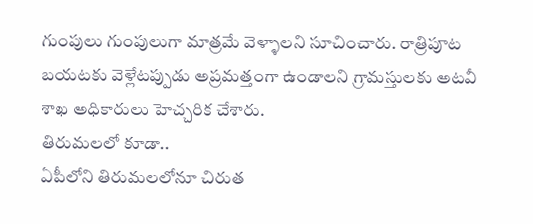గుంపులు గుంపులుగా మాత్రమే వెళ్ళాలని సూచించారు. రాత్రిపూట బయటకు వెళ్లేటప్పుడు అప్రమత్తంగా ఉండాలని గ్రామస్తులకు అటవీ శాఖ అధికారులు హెచ్చరిక చేశారు.
తిరుమలలో కూడా..
ఏపీలోని తిరుమలలోనూ చిరుత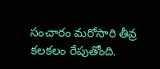సంచారం మరోసారి తీవ్ర కలకలం రేపుతోంది.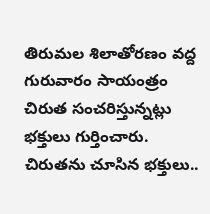తిరుమల శిలాతోరణం వద్ద గురువారం సాయంత్రం చిరుత సంచరిస్తున్నట్లు భక్తులు గుర్తించారు. చిరుతను చూసిన భక్తులు..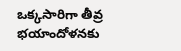ఒక్కసారిగా తీవ్ర భయాందోళనకు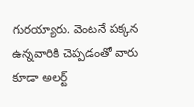గురయ్యారు. వెంటనే పక్కన ఉన్నవారికి చెప్పడంతో వారు కూడా అలర్ట్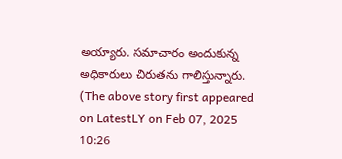అయ్యారు. సమాచారం అందుకున్న అధికారులు చిరుతను గాలిస్తున్నారు.
(The above story first appeared on LatestLY on Feb 07, 2025 10:26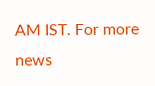AM IST. For more news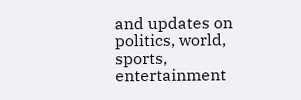and updates on politics, world, sports, entertainment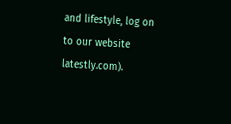and lifestyle, log on to our website latestly.com).